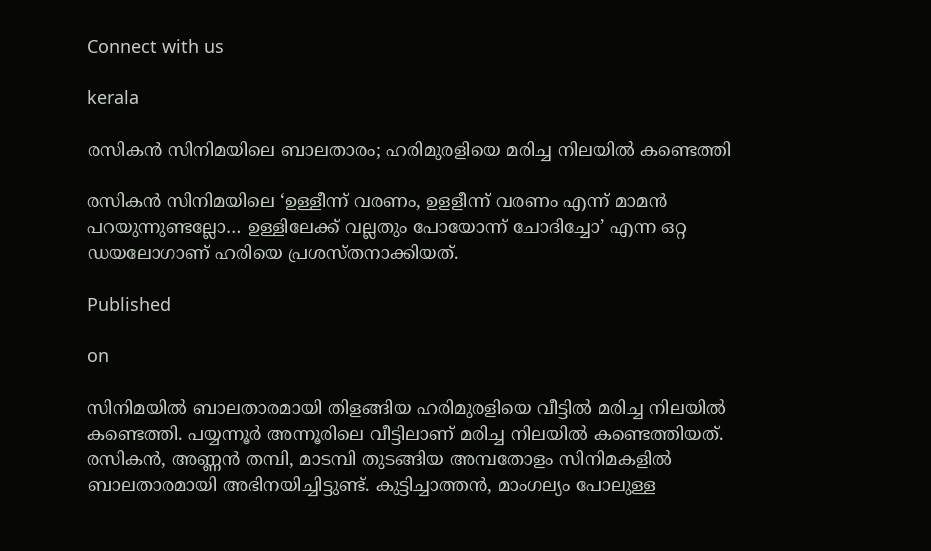Connect with us

kerala

രസികന്‍ സിനിമയിലെ ബാലതാരം; ഹരിമുരളിയെ മരിച്ച നിലയില്‍ കണ്ടെത്തി

രസികന്‍ സിനിമയിലെ ‘ഉള്ളീന്ന് വരണം, ഉളളീന്ന് വരണം എന്ന് മാമന്‍ പറയുന്നുണ്ടല്ലോ… ഉള്ളിലേക്ക് വല്ലതും പോയോന്ന് ചോദിച്ചോ’ എന്ന ഒറ്റ ഡയലോഗാണ് ഹരിയെ പ്രശസ്തനാക്കിയത്.

Published

on

സിനിമയില്‍ ബാലതാരമായി തിളങ്ങിയ ഹരിമുരളിയെ വീട്ടില്‍ മരിച്ച നിലയില്‍ കണ്ടെത്തി. പയ്യന്നൂര്‍ അന്നൂരിലെ വീട്ടിലാണ് മരിച്ച നിലയില്‍ കണ്ടെത്തിയത്.
രസികന്‍, അണ്ണന്‍ തമ്പി, മാടമ്പി തുടങ്ങിയ അമ്പതോളം സിനിമകളില്‍ ബാലതാരമായി അഭിനയിച്ചിട്ടുണ്ട്. കുട്ടിച്ചാത്തന്‍, മാംഗല്യം പോലുള്ള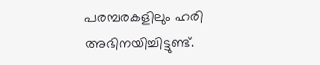പരമ്പരകളിലും ഹരി അഭിനയിച്ചിട്ടുണ്ട്.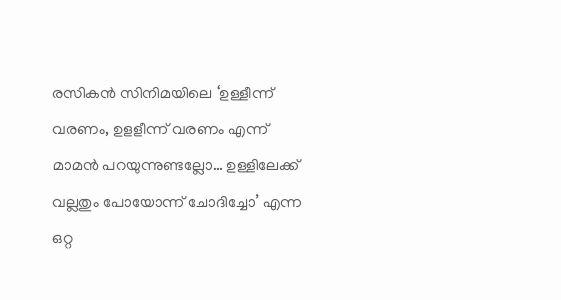രസികന്‍ സിനിമയിലെ ‘ഉള്ളീന്ന് വരണം, ഉളളീന്ന് വരണം എന്ന് മാമന്‍ പറയുന്നുണ്ടല്ലോ… ഉള്ളിലേക്ക് വല്ലതും പോയോന്ന് ചോദിച്ചോ’ എന്ന ഒറ്റ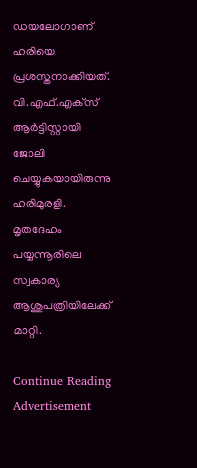ഡയലോഗാണ് ഹരിയെ പ്രശസ്തനാക്കിയത്. വി.എഫ്.എക്‌സ് ആര്‍ട്ടിസ്റ്റായി ജോലി ചെയ്യുകയായിരുന്നു ഹരിമുരളി. മൃതദേഹം പയ്യന്നൂരിലെ സ്വകാര്യ ആശുപത്രിയിലേക്ക് മാറ്റി.

Continue Reading
Advertisement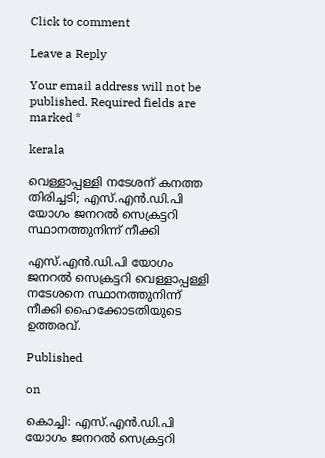Click to comment

Leave a Reply

Your email address will not be published. Required fields are marked *

kerala

വെള്ളാപ്പള്ളി നടേശന് കനത്ത തിരിച്ചടി; എസ്.എന്‍.ഡി.പി യോഗം ജനറല്‍ സെക്രട്ടറി സ്ഥാനത്തുനിന്ന് നീക്കി

എസ്.എന്‍.ഡി.പി യോഗം ജനറല്‍ സെക്രട്ടറി വെള്ളാപ്പള്ളി നടേശനെ സ്ഥാനത്തുനിന്ന് നീക്കി ഹൈക്കോടതിയുടെ ഉത്തരവ്.

Published

on

കൊച്ചി: എസ്.എന്‍.ഡി.പി യോഗം ജനറല്‍ സെക്രട്ടറി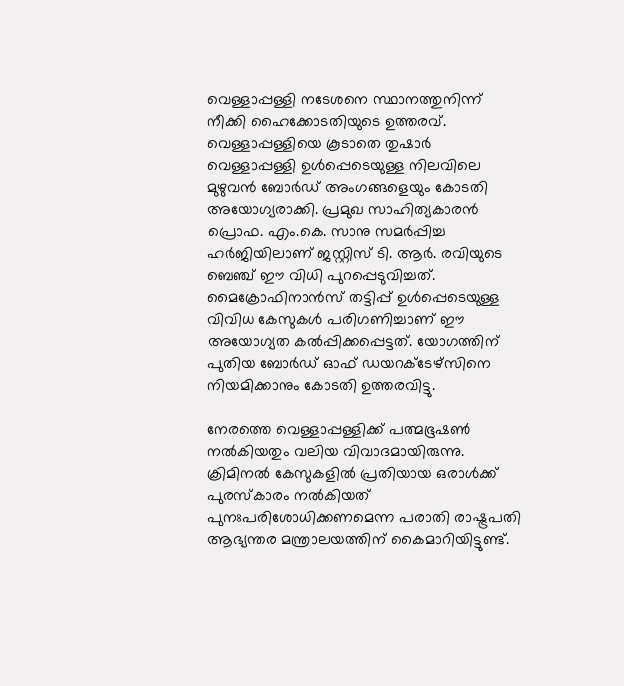വെള്ളാപ്പള്ളി നടേശനെ സ്ഥാനത്തുനിന്ന് നീക്കി ഹൈക്കോടതിയുടെ ഉത്തരവ്. വെള്ളാപ്പള്ളിയെ കൂടാതെ തുഷാര്‍ വെള്ളാപ്പള്ളി ഉള്‍പ്പെടെയുള്ള നിലവിലെ മുഴുവന്‍ ബോര്‍ഡ് അംഗങ്ങളെയും കോടതി അയോഗ്യരാക്കി. പ്രമുഖ സാഹിത്യകാരന്‍ പ്രൊഫ. എം.കെ. സാനു സമര്‍പ്പിച്ച ഹര്‍ജിയിലാണ് ജസ്റ്റിസ് ടി. ആര്‍. രവിയുടെ ബെഞ്ച് ഈ വിധി പുറപ്പെടുവിച്ചത്. മൈക്രോഫിനാന്‍സ് തട്ടിപ്പ് ഉള്‍പ്പെടെയുള്ള വിവിധ കേസുകള്‍ പരിഗണിച്ചാണ് ഈ അയോഗ്യത കല്‍പ്പിക്കപ്പെട്ടത്. യോഗത്തിന് പുതിയ ബോര്‍ഡ് ഓഫ് ഡയറക്ടേഴ്സിനെ നിയമിക്കാനും കോടതി ഉത്തരവിട്ടു.

നേരത്തെ വെള്ളാപ്പള്ളിക്ക് പത്മഭൂഷണ്‍ നല്‍കിയതും വലിയ വിവാദമായിരുന്നു. ക്രിമിനല്‍ കേസുകളില്‍ പ്രതിയായ ഒരാള്‍ക്ക് പുരസ്‌കാരം നല്‍കിയത് പുനഃപരിശോധിക്കണമെന്ന പരാതി രാഷ്ട്രപതി ആഭ്യന്തര മന്ത്രാലയത്തിന് കൈമാറിയിട്ടുണ്ട്.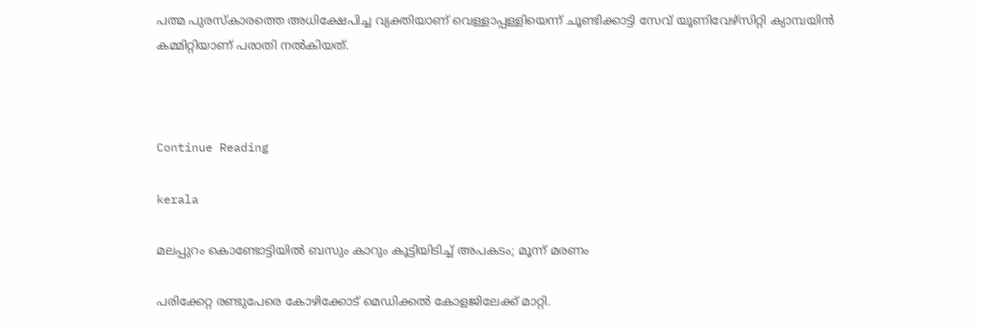പത്മ പുരസ്‌കാരത്തെ അധിക്ഷേപിച്ച വ്യക്തിയാണ് വെള്ളാപ്പള്ളിയെന്ന് ചൂണ്ടിക്കാട്ടി സേവ് യൂണിവേഴ്സിറ്റി ക്യാമ്പയിന്‍ കമ്മിറ്റിയാണ് പരാതി നല്‍കിയത്.



Continue Reading

kerala

മലപ്പുറം കൊണ്ടോട്ടിയില്‍ ബസും കാറും കൂട്ടിയിടിച്ച് അപകടം; മൂന്ന് മരണം

പരിക്കേറ്റ രണ്ടുപേരെ കോഴിക്കോട് മെഡിക്കല്‍ കോളജിലേക്ക് മാറ്റി.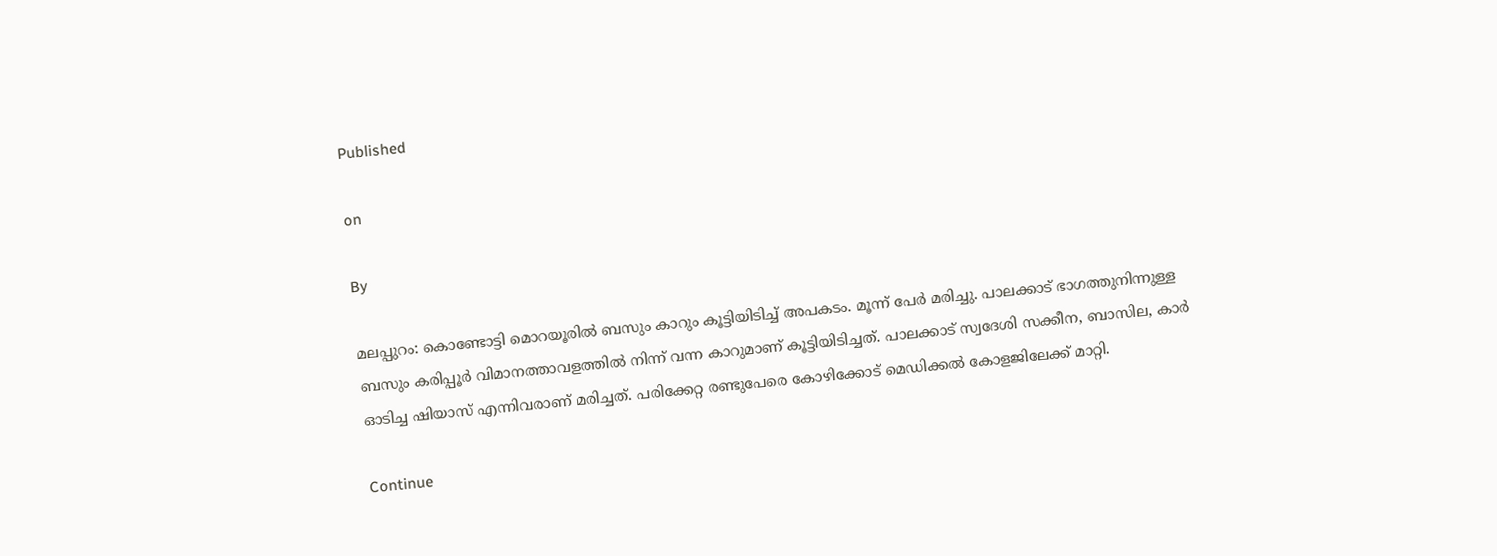Published

on

By

മലപ്പുറം: കൊണ്ടോട്ടി മൊറയൂരില്‍ ബസും കാറും കൂട്ടിയിടിച്ച് അപകടം. മൂന്ന് പേര്‍ മരിച്ചു. പാലക്കാട് ഭാഗത്തുനിന്നുള്ള ബസും കരിപ്പൂര്‍ വിമാനത്താവളത്തില്‍ നിന്ന് വന്ന കാറുമാണ് കൂട്ടിയിടിച്ചത്. പാലക്കാട് സ്വദേശി സക്കീന, ബാസില, കാര്‍ ഓടിച്ച ഷിയാസ് എന്നിവരാണ് മരിച്ചത്. പരിക്കേറ്റ രണ്ടുപേരെ കോഴിക്കോട് മെഡിക്കല്‍ കോളജിലേക്ക് മാറ്റി.

Continue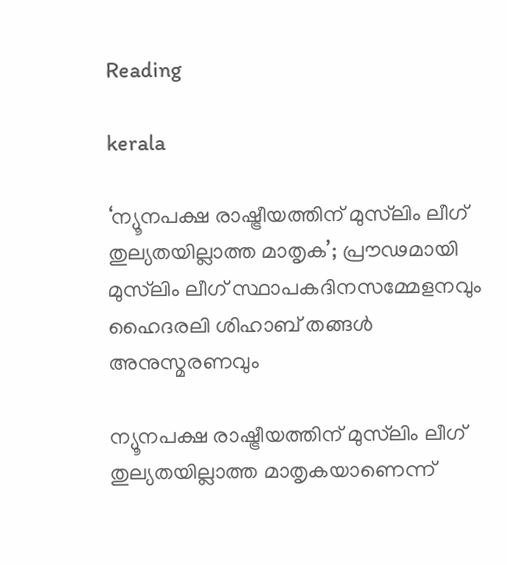Reading

kerala

‘ന്യൂനപക്ഷ രാഷ്ട്രീയത്തിന് മുസ്‌ലിം ലീഗ് തുല്യതയില്ലാത്ത മാതൃക’; പ്രൗഢമായി മുസ്‌ലിം ലീഗ് സ്ഥാപകദിനസമ്മേളനവും ഹൈദരലി ശിഹാബ് തങ്ങള്‍ അനുസ്മരണവും

ന്യൂനപക്ഷ രാഷ്ട്രീയത്തിന് മുസ്‌ലിം ലീഗ് തുല്യതയില്ലാത്ത മാതൃകയാണെന്ന്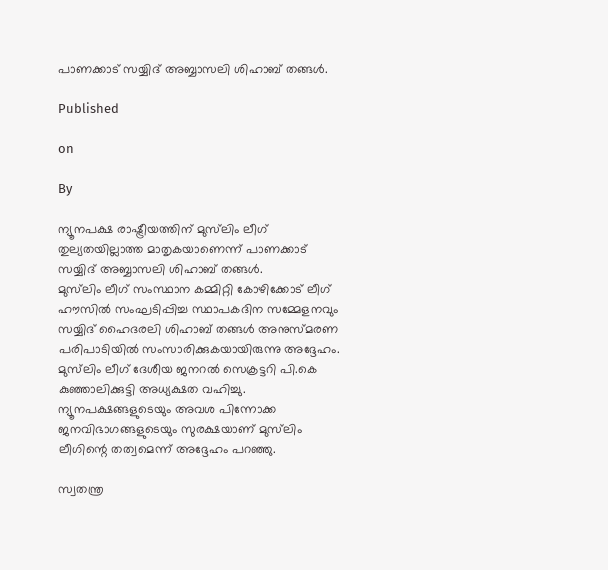പാണക്കാട് സയ്യിദ് അബ്ബാസലി ശിഹാബ് തങ്ങള്‍.

Published

on

By

ന്യൂനപക്ഷ രാഷ്ട്രീയത്തിന് മുസ്‌ലിം ലീഗ് തുല്യതയില്ലാത്ത മാതൃകയാണെന്ന് പാണക്കാട് സയ്യിദ് അബ്ബാസലി ശിഹാബ് തങ്ങള്‍.
മുസ്‌ലിം ലീഗ് സംസ്ഥാന കമ്മിറ്റി കോഴിക്കോട് ലീഗ് ഹൗസില്‍ സംഘടിപ്പിച്ച സ്ഥാപകദിന സമ്മേളനവും സയ്യിദ് ഹൈദരലി ശിഹാബ് തങ്ങള്‍ അനുസ്മരണ പരിപാടിയില്‍ സംസാരിക്കുകയായിരുന്നു അദ്ദേഹം. മുസ്‌ലിം ലീഗ് ദേശീയ ജനറല്‍ സെക്രട്ടറി പി.കെ കുഞ്ഞാലിക്കുട്ടി അധ്യക്ഷത വഹിച്ചു. ന്യൂനപക്ഷങ്ങളുടെയും അവശ പിന്നോക്ക ജനവിഭാഗങ്ങളുടെയും സുരക്ഷയാണ് മുസ്‌ലിം ലീഗിന്റെ തത്വമെന്ന് അദ്ദേഹം പറഞ്ഞു.

സ്വതന്ത്ര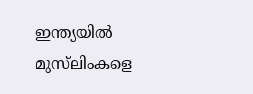ഇന്ത്യയില്‍ മുസ്‌ലിംകളെ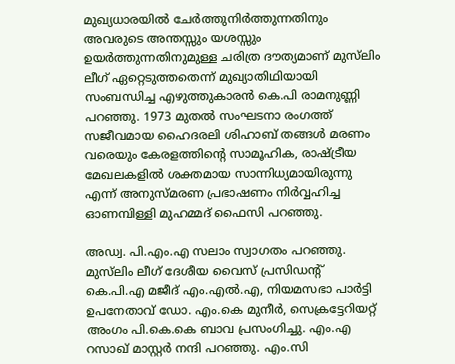മുഖ്യധാരയില്‍ ചേര്‍ത്തുനിര്‍ത്തുന്നതിനും അവരുടെ അന്തസ്സും യശസ്സും ഉയര്‍ത്തുന്നതിനുമുള്ള ചരിത്ര ദൗത്യമാണ് മുസ്‌ലിം ലീഗ് ഏറ്റെടുത്തതെന്ന് മുഖ്യാതിഥിയായി സംബന്ധിച്ച എഴുത്തുകാരന്‍ കെ.പി രാമനുണ്ണി പറഞ്ഞു. 1973 മുതല്‍ സംഘടനാ രംഗത്ത് സജീവമായ ഹൈദരലി ശിഹാബ് തങ്ങള്‍ മരണം വരെയും കേരളത്തിന്റെ സാമൂഹിക, രാഷ്ട്രീയ മേഖലകളില്‍ ശക്തമായ സാന്നിധ്യമായിരുന്നു എന്ന് അനുസ്മരണ പ്രഭാഷണം നിര്‍വ്വഹിച്ച ഓണമ്പിള്ളി മുഹമ്മദ് ഫൈസി പറഞ്ഞു.

അഡ്വ. പി.എം.എ സലാം സ്വാഗതം പറഞ്ഞു. മുസ്‌ലിം ലീഗ് ദേശീയ വൈസ് പ്രസിഡന്റ് കെ.പി.എ മജീദ് എം.എല്‍.എ, നിയമസഭാ പാര്‍ട്ടി ഉപനേതാവ് ഡോ. എം.കെ മുനീര്‍, സെക്രട്ടേറിയറ്റ് അംഗം പി.കെ.കെ ബാവ പ്രസംഗിച്ചു. എം.എ റസാഖ് മാസ്റ്റര്‍ നന്ദി പറഞ്ഞു. എം.സി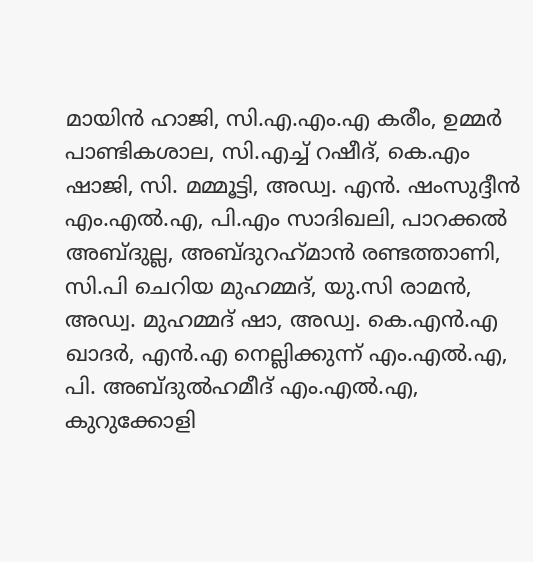മായിന്‍ ഹാജി, സി.എ.എം.എ കരീം, ഉമ്മര്‍ പാണ്ടികശാല, സി.എച്ച് റഷീദ്, കെ.എം ഷാജി, സി. മമ്മൂട്ടി, അഡ്വ. എന്‍. ഷംസുദ്ദീന്‍ എം.എല്‍.എ, പി.എം സാദിഖലി, പാറക്കല്‍ അബ്ദുല്ല, അബ്ദുറഹ്‌മാന്‍ രണ്ടത്താണി, സി.പി ചെറിയ മുഹമ്മദ്, യു.സി രാമന്‍, അഡ്വ. മുഹമ്മദ് ഷാ, അഡ്വ. കെ.എന്‍.എ ഖാദര്‍, എന്‍.എ നെല്ലിക്കുന്ന് എം.എല്‍.എ, പി. അബ്ദുല്‍ഹമീദ് എം.എല്‍.എ, കുറുക്കോളി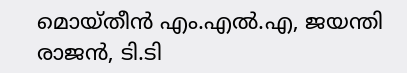മൊയ്തീന്‍ എം.എല്‍.എ, ജയന്തി രാജന്‍, ടി.ടി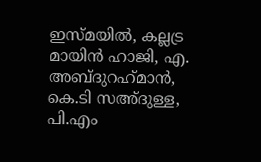ഇസ്മയില്‍, കല്ലട്ര മായിന്‍ ഹാജി, എ. അബ്ദുറഹ്‌മാന്‍, കെ.ടി സഅ്ദുള്ള, പി.എം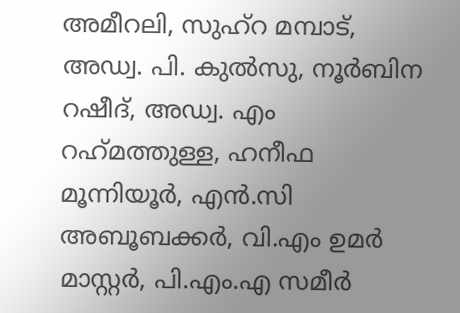അമീറലി, സുഹ്‌റ മമ്പാട്, അഡ്വ. പി. കുല്‍സു, നൂര്‍ബിന റഷീദ്, അഡ്വ. എം റഹ്‌മത്തുള്ള, ഹനീഫ മൂന്നിയൂര്‍, എന്‍.സി അബൂബക്കര്‍, വി.എം ഉമര്‍ മാസ്റ്റര്‍, പി.എം.എ സമീര്‍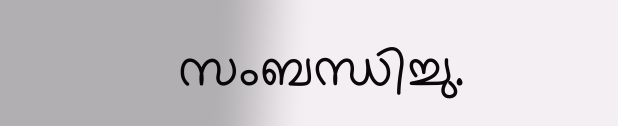സംബന്ധിച്ചു.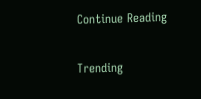Continue Reading

Trending